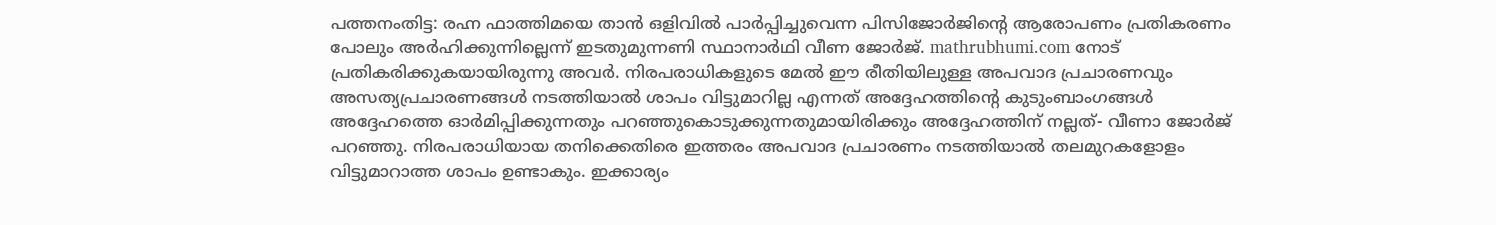പത്തനംതിട്ട: രഹ്ന ഫാത്തിമയെ താൻ ഒളിവിൽ പാർപ്പിച്ചുവെന്ന പിസിജോർജിന്റെ ആരോപണം പ്രതികരണം പോലും അർഹിക്കുന്നില്ലെന്ന് ഇടതുമുന്നണി സ്ഥാനാർഥി വീണ ജോർജ്. mathrubhumi.com നോട് പ്രതികരിക്കുകയായിരുന്നു അവർ. നിരപരാധികളുടെ മേൽ ഈ രീതിയിലുള്ള അപവാദ പ്രചാരണവും അസത്യപ്രചാരണങ്ങൾ നടത്തിയാൽ ശാപം വിട്ടുമാറില്ല എന്നത് അദ്ദേഹത്തിന്റെ കുടുംബാംഗങ്ങൾ അദ്ദേഹത്തെ ഓർമിപ്പിക്കുന്നതും പറഞ്ഞുകൊടുക്കുന്നതുമായിരിക്കും അദ്ദേഹത്തിന് നല്ലത്- വീണാ ജോർജ് പറഞ്ഞു. നിരപരാധിയായ തനിക്കെതിരെ ഇത്തരം അപവാദ പ്രചാരണം നടത്തിയാൽ തലമുറകളോളം വിട്ടുമാറാത്ത ശാപം ഉണ്ടാകും. ഇക്കാര്യം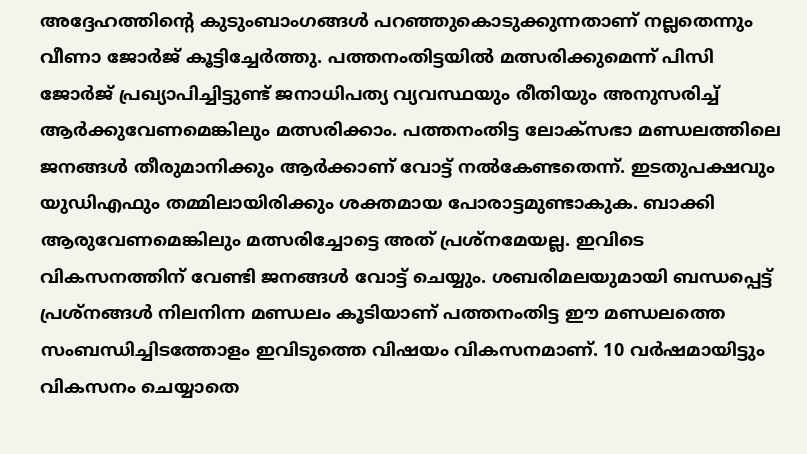അദ്ദേഹത്തിന്റെ കുടുംബാംഗങ്ങൾ പറഞ്ഞുകൊടുക്കുന്നതാണ് നല്ലതെന്നും വീണാ ജോർജ് കൂട്ടിച്ചേർത്തു. പത്തനംതിട്ടയിൽ മത്സരിക്കുമെന്ന് പിസി ജോർജ് പ്രഖ്യാപിച്ചിട്ടുണ്ട് ജനാധിപത്യ വ്യവസ്ഥയും രീതിയും അനുസരിച്ച് ആർക്കുവേണമെങ്കിലും മത്സരിക്കാം. പത്തനംതിട്ട ലോക്സഭാ മണ്ഡലത്തിലെ ജനങ്ങൾ തീരുമാനിക്കും ആർക്കാണ് വോട്ട് നൽകേണ്ടതെന്ന്. ഇടതുപക്ഷവും യുഡിഎഫും തമ്മിലായിരിക്കും ശക്തമായ പോരാട്ടമുണ്ടാകുക. ബാക്കി ആരുവേണമെങ്കിലും മത്സരിച്ചോട്ടെ അത് പ്രശ്നമേയല്ല. ഇവിടെ വികസനത്തിന് വേണ്ടി ജനങ്ങൾ വോട്ട് ചെയ്യും. ശബരിമലയുമായി ബന്ധപ്പെട്ട് പ്രശ്നങ്ങൾ നിലനിന്ന മണ്ഡലം കൂടിയാണ് പത്തനംതിട്ട ഈ മണ്ഡലത്തെ സംബന്ധിച്ചിടത്തോളം ഇവിടുത്തെ വിഷയം വികസനമാണ്. 10 വർഷമായിട്ടും വികസനം ചെയ്യാതെ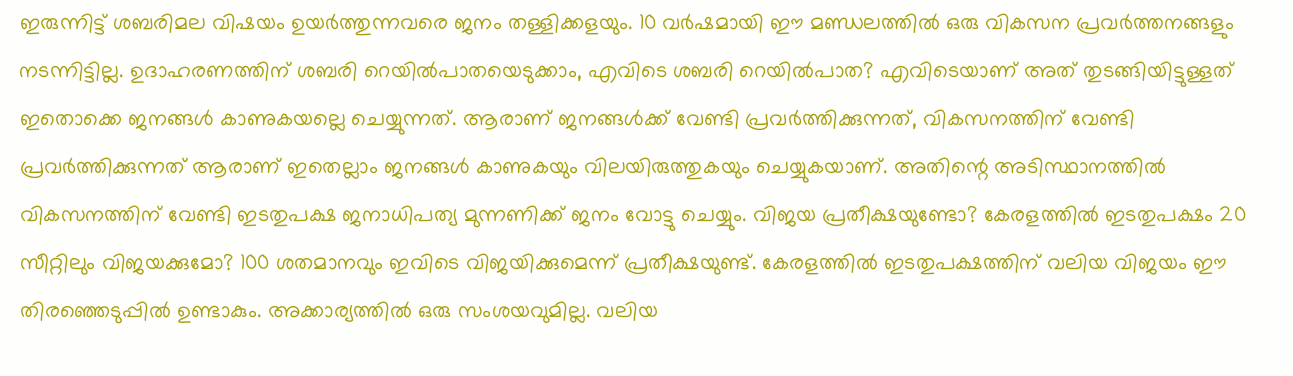ഇരുന്നിട്ട് ശബരിമല വിഷയം ഉയർത്തുന്നവരെ ജനം തള്ളിക്കളയും. 10 വർഷമായി ഈ മണ്ഡലത്തിൽ ഒരു വികസന പ്രവർത്തനങ്ങളും നടന്നിട്ടില്ല. ഉദാഹരണത്തിന് ശബരി റെയിൽപാതയെടുക്കാം, എവിടെ ശബരി റെയിൽപാത? എവിടെയാണ് അത് തുടങ്ങിയിട്ടുള്ളത് ഇതൊക്കെ ജനങ്ങൾ കാണുകയല്ലെ ചെയ്യുന്നത്. ആരാണ് ജനങ്ങൾക്ക് വേണ്ടി പ്രവർത്തിക്കുന്നത്, വികസനത്തിന് വേണ്ടി പ്രവർത്തിക്കുന്നത് ആരാണ് ഇതെല്ലാം ജനങ്ങൾ കാണുകയും വിലയിരുത്തുകയും ചെയ്യുകയാണ്. അതിന്റെ അടിസ്ഥാനത്തിൽ വികസനത്തിന് വേണ്ടി ഇടതുപക്ഷ ജനാധിപത്യ മുന്നണിക്ക് ജനം വോട്ടു ചെയ്യും. വിജയ പ്രതീക്ഷയുണ്ടോ? കേരളത്തിൽ ഇടതുപക്ഷം 20 സീറ്റിലും വിജയക്കുമോ? 100 ശതമാനവും ഇവിടെ വിജയിക്കുമെന്ന് പ്രതീക്ഷയുണ്ട്. കേരളത്തിൽ ഇടതുപക്ഷത്തിന് വലിയ വിജയം ഈ തിരഞ്ഞെടുപ്പിൽ ഉണ്ടാകും. അക്കാര്യത്തിൽ ഒരു സംശയവുമില്ല. വലിയ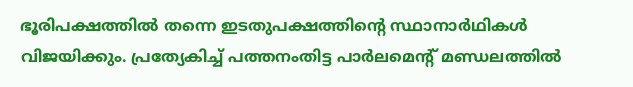ഭൂരിപക്ഷത്തിൽ തന്നെ ഇടതുപക്ഷത്തിന്റെ സ്ഥാനാർഥികൾ വിജയിക്കും. പ്രത്യേകിച്ച് പത്തനംതിട്ട പാർലമെന്റ് മണ്ഡലത്തിൽ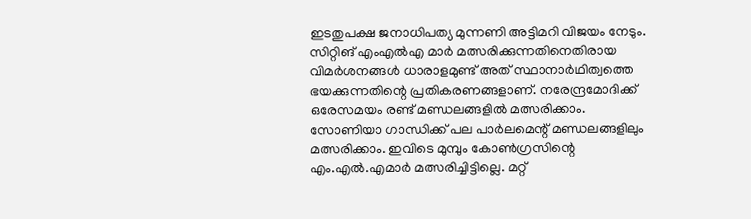ഇടതുപക്ഷ ജനാധിപത്യ മുന്നണി അട്ടിമറി വിജയം നേടും. സിറ്റിങ് എംഎൽഎ മാർ മത്സരിക്കുന്നതിനെതിരായ വിമർശനങ്ങൾ ധാരാളമുണ്ട് അത് സ്ഥാനാർഥിത്വത്തെ ഭയക്കുന്നതിന്റെ പ്രതികരണങ്ങളാണ്. നരേന്ദ്രമോദിക്ക് ഒരേസമയം രണ്ട് മണ്ഡലങ്ങളിൽ മത്സരിക്കാം. സോണിയാ ഗാന്ധിക്ക് പല പാർലമെന്റ് മണ്ഡലങ്ങളിലും മത്സരിക്കാം. ഇവിടെ മുമ്പും കോൺഗ്രസിന്റെ എം.എൽ.എമാർ മത്സരിച്ചിട്ടില്ലെ. മറ്റ്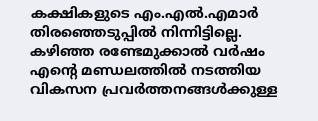കക്ഷികളുടെ എം.എൽ.എമാർ തിരഞ്ഞെടുപ്പിൽ നിന്നിട്ടില്ലെ. കഴിഞ്ഞ രണ്ടേമുക്കാൽ വർഷം എന്റെ മണ്ഡലത്തിൽ നടത്തിയ വികസന പ്രവർത്തനങ്ങൾക്കുള്ള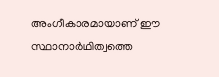അംഗീകാരമായാണ് ഈ സ്ഥാനാർഥിത്വത്തെ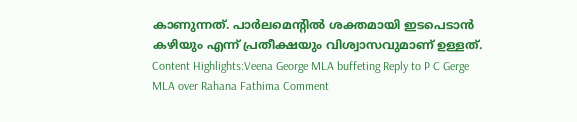കാണുന്നത്. പാർലമെന്റിൽ ശക്തമായി ഇടപെടാൻ കഴിയും എന്ന് പ്രതീക്ഷയും വിശ്വാസവുമാണ് ഉള്ളത്. Content Highlights:Veena George MLA buffeting Reply to P C Gerge MLA over Rahana Fathima Comment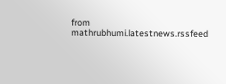from mathrubhumi.latestnews.rssfeed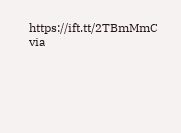https://ift.tt/2TBmMmC
via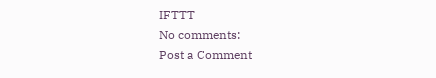IFTTT
No comments:
Post a Comment